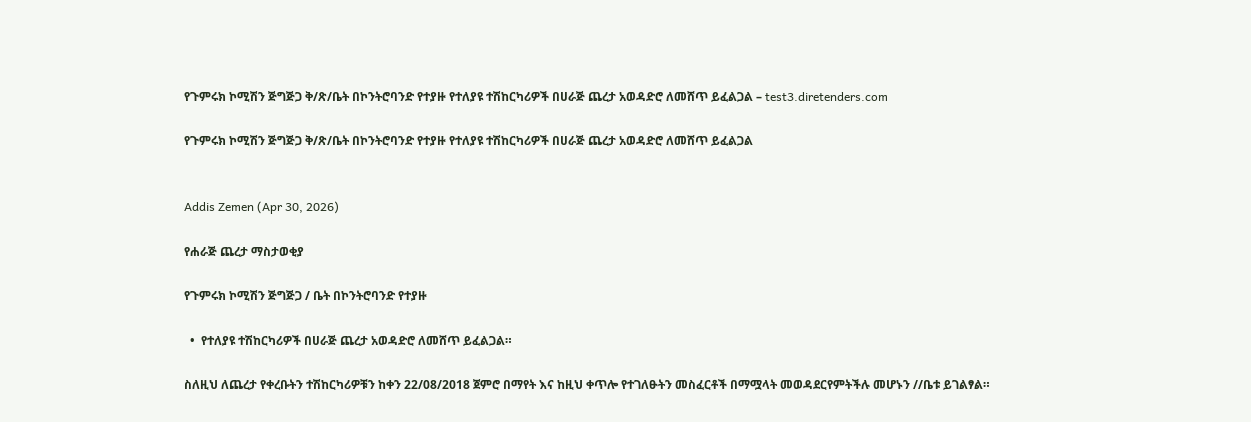የጉምሩክ ኮሚሽን ጅግጅጋ ቅ/ጽ/ቤት በኮንትሮባንድ የተያዙ የተለያዩ ተሽከርካሪዎች በሀራጅ ጨረታ አወዳድሮ ለመሸጥ ይፈልጋል – test3.diretenders.com

የጉምሩክ ኮሚሽን ጅግጅጋ ቅ/ጽ/ቤት በኮንትሮባንድ የተያዙ የተለያዩ ተሽከርካሪዎች በሀራጅ ጨረታ አወዳድሮ ለመሸጥ ይፈልጋል


Addis Zemen (Apr 30, 2026)

የሐራጅ ጨረታ ማስታወቂያ

የጉምሩክ ኮሚሽን ጅግጅጋ / ቤት በኮንትሮባንድ የተያዙ

  •  የተለያዩ ተሽከርካሪዎች በሀራጅ ጨረታ አወዳድሮ ለመሸጥ ይፈልጋል።

ስለዚህ ለጨረታ የቀረቡትን ተሽከርካሪዎቹን ከቀን 22/08/2018 ጀምሮ በማየት እና ከዚህ ቀጥሎ የተገለፁትን መስፈርቶች በማሟላት መወዳደርየምትችሉ መሆኑን //ቤቱ ይገልፃል።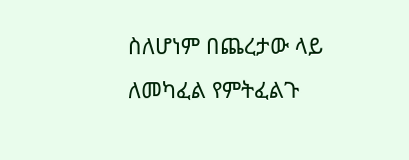ስለሆነም በጨረታው ላይ ለመካፈል የምትፈልጉ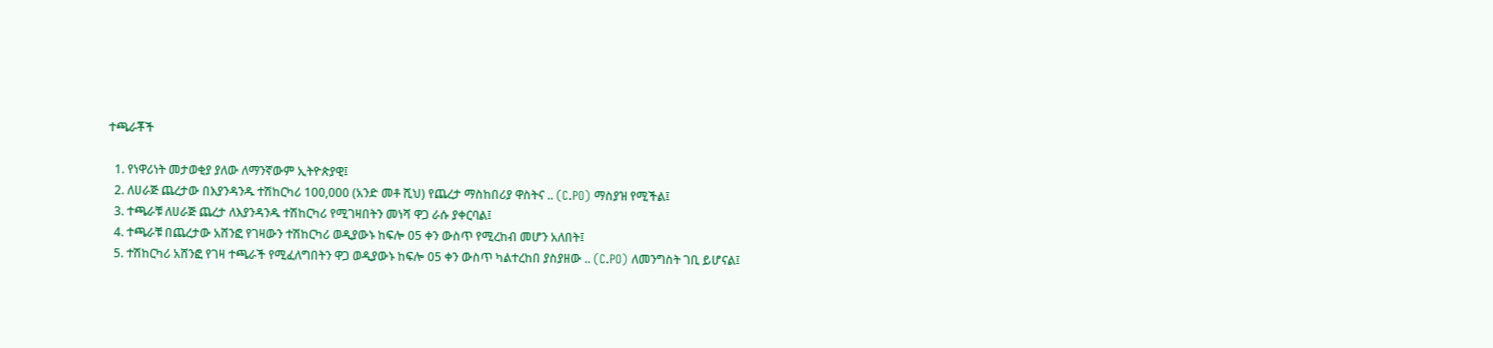ተጫራቾች

  1. የነዋሪነት መታወቂያ ያለው ለማንኛውም ኢትዮጵያዊ፤
  2. ለሀራጅ ጨረታው በእያንዳንዱ ተሽከርካሪ 100,000 (አንድ መቶ ሺህ) የጨረታ ማስከበሪያ ዋስትና .. (C.PO) ማስያዝ የሚችል፤
  3. ተጫራቹ ለሀራጅ ጨረታ ለእያንዳንዱ ተሽከርካሪ የሚገዛበትን መነሻ ዋጋ ራሱ ያቀርባል፤
  4. ተጫራቹ በጨረታው አሸንፎ የገዛውን ተሽከርካሪ ወዲያውኑ ከፍሎ 05 ቀን ውስጥ የሚረከብ መሆን አለበት፤
  5. ተሽከርካሪ አሸንፎ የገዛ ተጫራች የሚፈለግበትን ዋጋ ወዲያውኑ ከፍሎ 05 ቀን ውስጥ ካልተረከበ ያስያዘው .. (C.PO) ለመንግስት ገቢ ይሆናል፤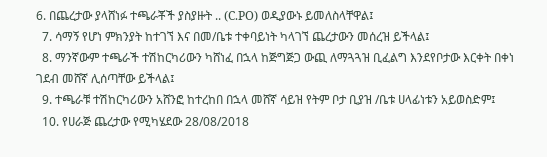6. በጨረታው ያላሸነፉ ተጫራቾች ያስያዙት .. (C.PO) ወዲያውኑ ይመለስላቸዋል፤
  7. ሳማኝ የሆነ ምክንያት ከተገኘ እና በመ/ቤቱ ተቀባይነት ካላገኘ ጨረታውን መሰረዝ ይችላል፤
  8. ማንኛውም ተጫራች ተሽከርካሪውን ካሸነፈ በኋላ ከጅግጅጋ ውጪ ለማጓጓዝ ቢፈልግ እንደየቦታው እርቀት በቀነ ገደብ መሸኛ ሊሰጣቸው ይችላል፤
  9. ተጫራቹ ተሽከርካሪውን አሸንፎ ከተረከበ በኋላ መሸኛ ሳይዝ የትም ቦታ ቢያዝ /ቤቱ ሀላፊነቱን አይወስድም፤
  10. የሀራጅ ጨረታው የሚካሄደው 28/08/2018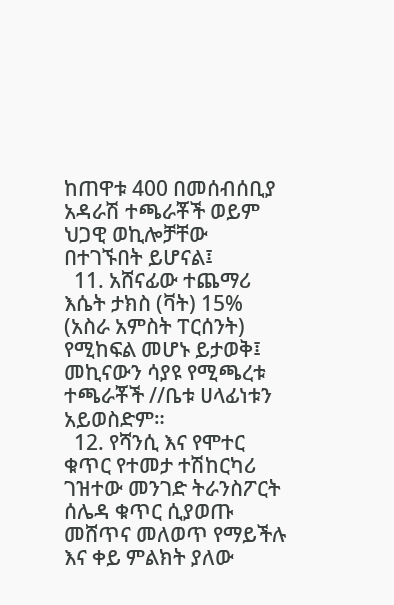ከጠዋቱ 400 በመሰብሰቢያ አዳራሽ ተጫራቾች ወይም ህጋዊ ወኪሎቻቸው በተገኙበት ይሆናል፤
  11. አሸናፊው ተጨማሪ እሴት ታክስ (ቫት) 15% (አስራ አምስት ፐርሰንት) የሚከፍል መሆኑ ይታወቅ፤ መኪናውን ሳያዩ የሚጫረቱ ተጫራቾች //ቤቱ ሀላፊነቱን አይወስድም።
  12. የሻንሲ እና የሞተር ቁጥር የተመታ ተሽከርካሪ ገዝተው መንገድ ትራንስፖርት ሰሌዳ ቁጥር ሲያወጡ መሸጥና መለወጥ የማይችሉ እና ቀይ ምልክት ያለው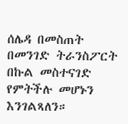ሰሌዳ በመስጠት በመንገድ ትራንስፖርት በኩል መስተናገድ የምትችሉ መሆኑን እንገልጻለን።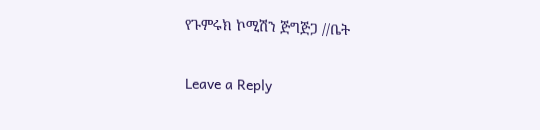የጉምሩክ ኮሚሽን ጅግጅጋ //ቤት


Leave a Reply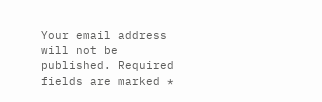Your email address will not be published. Required fields are marked *